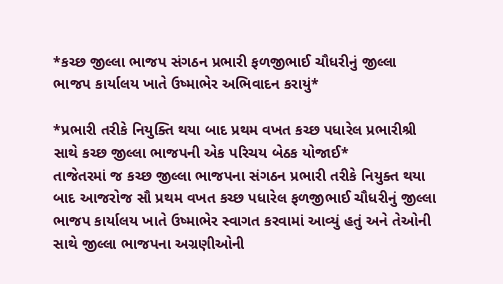*કચ્છ જીલ્લા ભાજપ સંગઠન પ્રભારી ફળજીભાઈ ચૌધરીનું જીલ્લા ભાજપ કાર્યાલય ખાતે ઉષ્માભેર અભિવાદન કરાયું*

*પ્રભારી તરીકે નિયુક્તિ થયા બાદ પ્રથમ વખત કચ્છ પધારેલ પ્રભારીશ્રી સાથે કચ્છ જીલ્લા ભાજપની એક પરિચય બેઠક યોજાઈ*
તાજેતરમાં જ કચ્છ જીલ્લા ભાજપના સંગઠન પ્રભારી તરીકે નિયુક્ત થયા બાદ આજરોજ સૌ પ્રથમ વખત કચ્છ પધારેલ ફળજીભાઈ ચૌધરીનું જીલ્લા ભાજપ કાર્યાલય ખાતે ઉષ્માભેર સ્વાગત કરવામાં આવ્યું હતું અને તેઓની સાથે જીલ્લા ભાજપના અગ્રણીઓની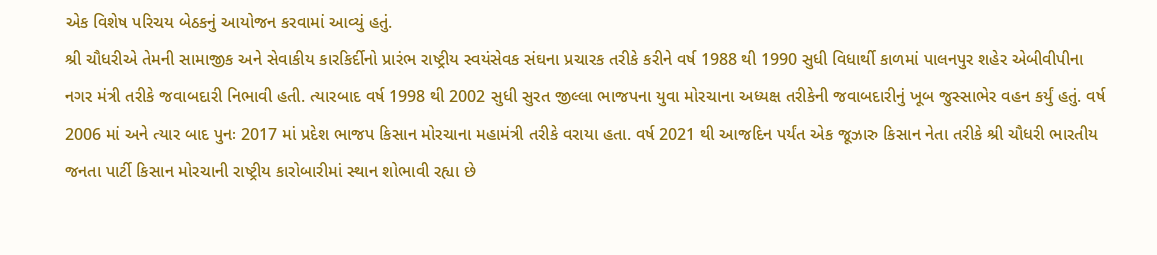એક વિશેષ પરિચય બેઠકનું આયોજન કરવામાં આવ્યું હતું.
શ્રી ચૌધરીએ તેમની સામાજીક અને સેવાકીય કારકિર્દીનો પ્રારંભ રાષ્ટ્રીય સ્વયંસેવક સંઘના પ્રચારક તરીકે કરીને વર્ષ 1988 થી 1990 સુધી વિધાર્થી કાળમાં પાલનપુર શહેર એબીવીપીના નગર મંત્રી તરીકે જવાબદારી નિભાવી હતી. ત્યારબાદ વર્ષ 1998 થી 2002 સુધી સુરત જીલ્લા ભાજપના યુવા મોરચાના અધ્યક્ષ તરીકેની જવાબદારીનું ખૂબ જુસ્સાભેર વહન કર્યું હતું. વર્ષ 2006 માં અને ત્યાર બાદ પુનઃ 2017 માં પ્રદેશ ભાજપ કિસાન મોરચાના મહામંત્રી તરીકે વરાયા હતા. વર્ષ 2021 થી આજદિન પર્યંત એક જૂઝારુ કિસાન નેતા તરીકે શ્રી ચૌધરી ભારતીય જનતા પાર્ટી કિસાન મોરચાની રાષ્ટ્રીય કારોબારીમાં સ્થાન શોભાવી રહ્યા છે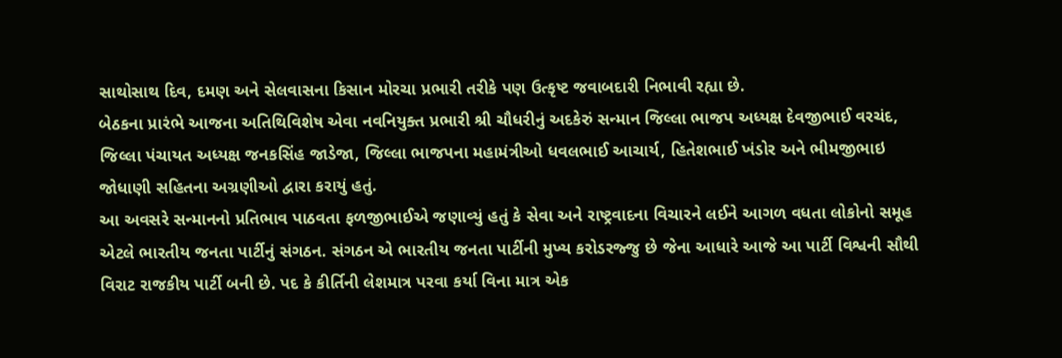સાથોસાથ દિવ, દમણ અને સેલવાસના કિસાન મોરચા પ્રભારી તરીકે પણ ઉત્કૃષ્ટ જવાબદારી નિભાવી રહ્યા છે.
બેઠકના પ્રારંભે આજના અતિથિવિશેષ એવા નવનિયુક્ત પ્રભારી શ્રી ચૌધરીનું અદકેરું સન્માન જિલ્લા ભાજપ અધ્યક્ષ દેવજીભાઈ વરચંદ, જિલ્લા પંચાયત અધ્યક્ષ જનકસિંહ જાડેજા, જિલ્લા ભાજપના મહામંત્રીઓ ધવલભાઈ આચાર્ય, હિતેશભાઈ ખંડોર અને ભીમજીભાઇ જોધાણી સહિતના અગ્રણીઓ દ્વારા કરાયું હતું.
આ અવસરે સન્માનનો પ્રતિભાવ પાઠવતા ફળજીભાઈએ જણાવ્યું હતું કે સેવા અને રાષ્ટ્રવાદના વિચારને લઈને આગળ વધતા લોકોનો સમૂહ એટલે ભારતીય જનતા પાર્ટીનું સંગઠન. સંગઠન એ ભારતીય જનતા પાર્ટીની મુખ્ય કરોડરજ્જુ છે જેના આધારે આજે આ પાર્ટી વિશ્વની સૌથી વિરાટ રાજકીય પાર્ટી બની છે. પદ કે કીર્તિની લેશમાત્ર પરવા કર્યા વિના માત્ર એક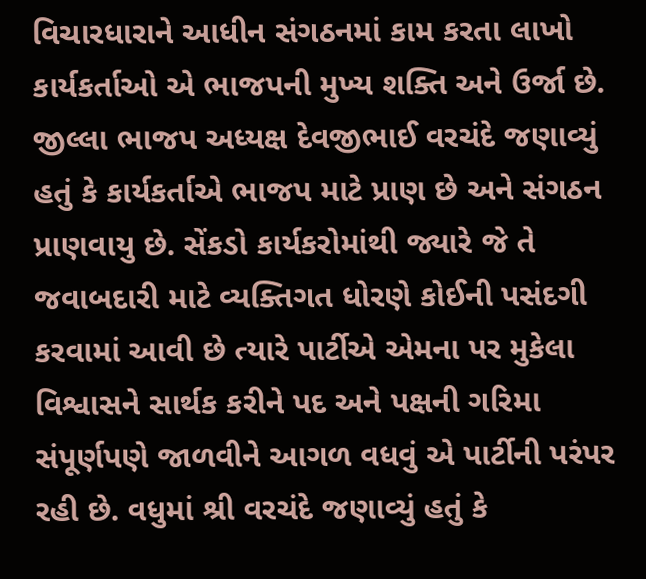વિચારધારાને આધીન સંગઠનમાં કામ કરતા લાખો કાર્યકર્તાઓ એ ભાજપની મુખ્ય શક્તિ અને ઉર્જા છે.
જીલ્લા ભાજપ અધ્યક્ષ દેવજીભાઈ વરચંદે જણાવ્યું હતું કે કાર્યકર્તાએ ભાજપ માટે પ્રાણ છે અને સંગઠન પ્રાણવાયુ છે. સેંકડો કાર્યકરોમાંથી જ્યારે જે તે જવાબદારી માટે વ્યક્તિગત ધોરણે કોઈની પસંદગી કરવામાં આવી છે ત્યારે પાર્ટીએ એમના પર મુકેલા વિશ્વાસને સાર્થક કરીને પદ અને પક્ષની ગરિમા સંપૂર્ણપણે જાળવીને આગળ વધવું એ પાર્ટીની પરંપર રહી છે. વધુમાં શ્રી વરચંદે જણાવ્યું હતું કે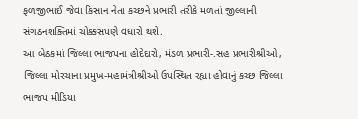ફળજીભાઈ જેવા કિસાન નેતા કચ્છને પ્રભારી તરીકે મળતાં જીલ્લાની સંગઠનશક્તિમાં ચોક્કસપણે વધારો થશે.
આ બેઠકમાં જિલ્લા ભાજપના હોદેદારો, મંડળ પ્રભારી-.સહ પ્રભારીશ્રીઓ, જિલ્લા મોરચાના પ્રમુખ-મહામંત્રીશ્રીઓ ઉપસ્થિત રહ્યા હોવાનું કચ્છ જિલ્લા ભાજપ મીડિયા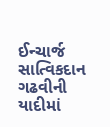ઈન્ચાર્જ સાત્વિકદાન ગઢવીની યાદીમાં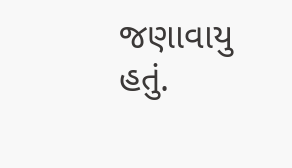જણાવાયુ હતું.